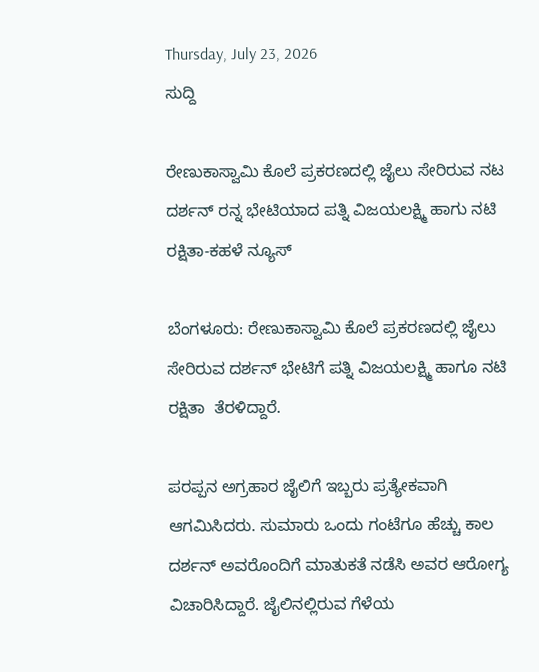Thursday, July 23, 2026
ಸುದ್ದಿ

ರೇಣುಕಾಸ್ವಾಮಿ ಕೊಲೆ ಪ್ರಕರಣದಲ್ಲಿ ಜೈಲು ಸೇರಿರುವ ನಟ ದರ್ಶನ್‌ ರನ್ನ ಭೇಟಿಯಾದ ಪತ್ನಿ ವಿಜಯಲಕ್ಷ್ಮಿ ಹಾಗು ನಟಿ ರಕ್ಷಿತಾ-ಕಹಳೆ ನ್ಯೂಸ್

ಬೆಂಗಳೂರು: ರೇಣುಕಾಸ್ವಾಮಿ ಕೊಲೆ ಪ್ರಕರಣದಲ್ಲಿ ಜೈಲು ಸೇರಿರುವ ದರ್ಶನ್‌ ಭೇಟಿಗೆ ಪತ್ನಿ ವಿಜಯಲಕ್ಷ್ಮಿ ಹಾಗೂ ನಟಿ ರಕ್ಷಿತಾ  ತೆರಳಿದ್ದಾರೆ.

ಪರಪ್ಪನ ಅಗ್ರಹಾರ ಜೈಲಿಗೆ ಇಬ್ಬರು ಪ್ರತ್ಯೇಕವಾಗಿ ಆಗಮಿಸಿದರು. ಸುಮಾರು ಒಂದು ಗಂಟೆಗೂ ಹೆಚ್ಚು ಕಾಲ ದರ್ಶನ್ ಅವರೊಂದಿಗೆ ಮಾತುಕತೆ ನಡೆಸಿ ಅವರ ಆರೋಗ್ಯ ವಿಚಾರಿಸಿದ್ದಾರೆ. ಜೈಲಿನಲ್ಲಿರುವ ಗೆಳೆಯ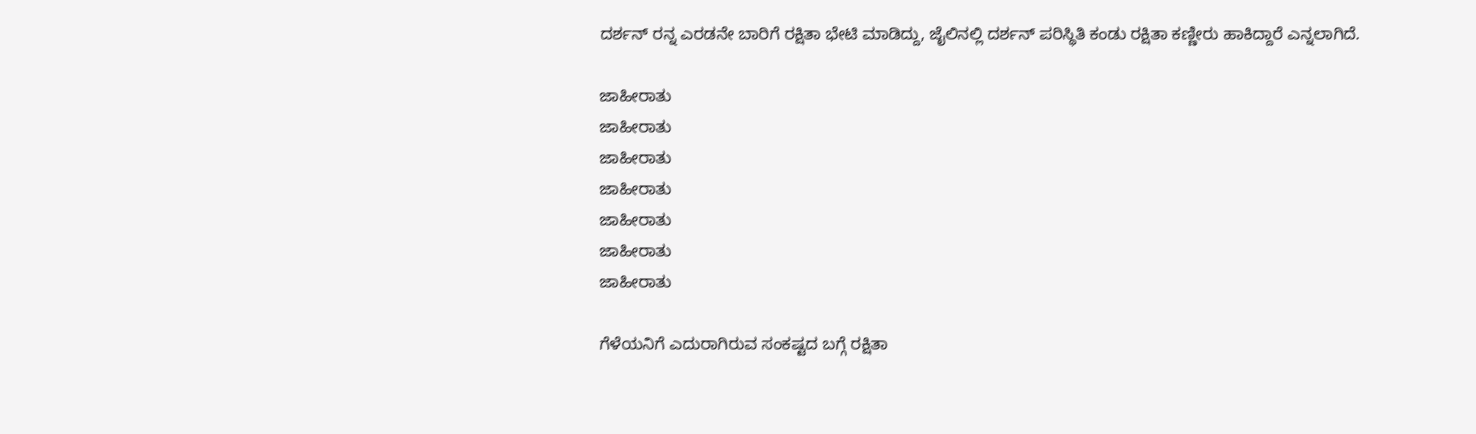ದರ್ಶನ್ ರನ್ನ ಎರಡನೇ ಬಾರಿಗೆ ರಕ್ಷಿತಾ ಭೇಟಿ ಮಾಡಿದ್ದು, ಜೈಲಿನಲ್ಲಿ ದರ್ಶನ್ ಪರಿಸ್ಥಿತಿ ಕಂಡು ರಕ್ಷಿತಾ ಕಣ್ಣೀರು ಹಾಕಿದ್ದಾರೆ ಎನ್ನಲಾಗಿದೆ.

ಜಾಹೀರಾತು
ಜಾಹೀರಾತು
ಜಾಹೀರಾತು
ಜಾಹೀರಾತು
ಜಾಹೀರಾತು
ಜಾಹೀರಾತು
ಜಾಹೀರಾತು

ಗೆಳೆಯನಿಗೆ ಎದುರಾಗಿರುವ ಸಂಕಷ್ಟದ ಬಗ್ಗೆ ರಕ್ಷಿತಾ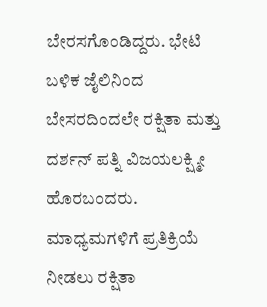ಬೇರಸಗೊಂಡಿದ್ದರು. ಭೇಟಿ ಬಳಿಕ ಜೈಲಿನಿಂದ ಬೇಸರದಿಂದಲೇ ರಕ್ಷಿತಾ ಮತ್ತು ದರ್ಶನ್ ಪತ್ನಿ ವಿಜಯಲಕ್ಷ್ಮೀ ಹೊರಬಂದರು. ಮಾಧ್ಯಮಗಳಿಗೆ ಪ್ರತಿಕ್ರಿಯೆ ನೀಡಲು ರಕ್ಷಿತಾ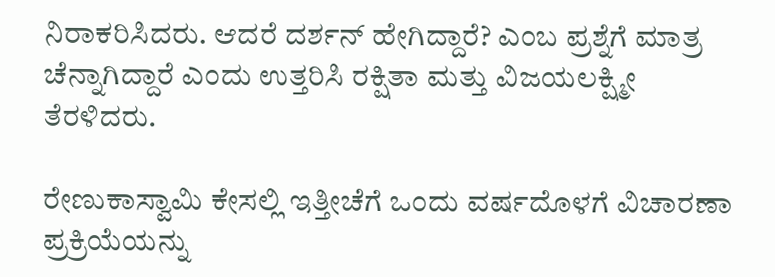ನಿರಾಕರಿಸಿದರು. ಆದರೆ ದರ್ಶನ್ ಹೇಗಿದ್ದಾರೆ? ಎಂಬ ಪ್ರಶ್ನೆಗೆ ಮಾತ್ರ ಚೆನ್ನಾಗಿದ್ದಾರೆ ಎಂದು ಉತ್ತರಿಸಿ ರಕ್ಷಿತಾ ಮತ್ತು ವಿಜಯಲಕ್ಷ್ಮೀ ತೆರಳಿದರು.

ರೇಣುಕಾಸ್ವಾಮಿ ಕೇಸಲ್ಲಿ ಇತ್ತೀಚೆಗೆ ಒಂದು ವರ್ಷದೊಳಗೆ ವಿಚಾರಣಾ ಪ್ರಕ್ರಿಯೆಯನ್ನು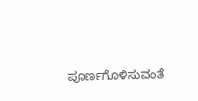ಪೂರ್ಣಗೊಳಿಸುವಂತೆ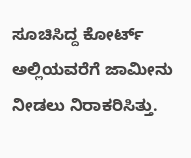ಸೂಚಿಸಿದ್ದ ಕೋರ್ಟ್‌  ಅಲ್ಲಿಯವರೆಗೆ ಜಾಮೀನು ನೀಡಲು ನಿರಾಕರಿಸಿತ್ತು.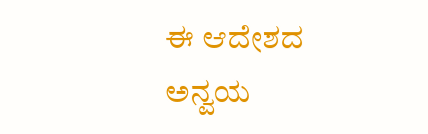ಈ ಆದೇಶದ ಅನ್ವಯ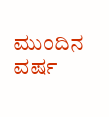ಮುಂದಿನ ವರ್ಷ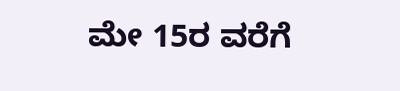ಮೇ 15ರ ವರೆಗೆ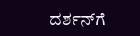ದರ್ಶನ್‌ಗೆ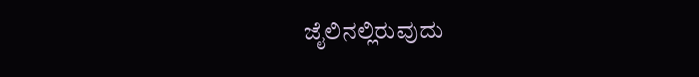ಜೈಲಿನಲ್ಲಿರುವುದು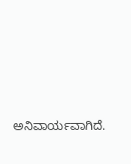ಅನಿವಾರ್ಯವಾಗಿದೆ.